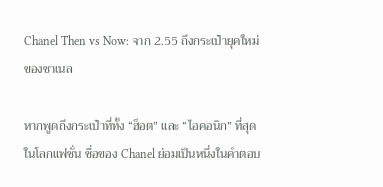Chanel Then vs Now: จาก 2.55 ถึงกระเป๋ายุคใหม่ของชาเนล

หากพูดถึงกระเป๋าที่ทั้ง “ฮ็อต” และ “ไอคอนิก” ที่สุดในโลกแฟชั่น ชื่อของ Chanel ย่อมเป็นหนึ่งในคำตอบ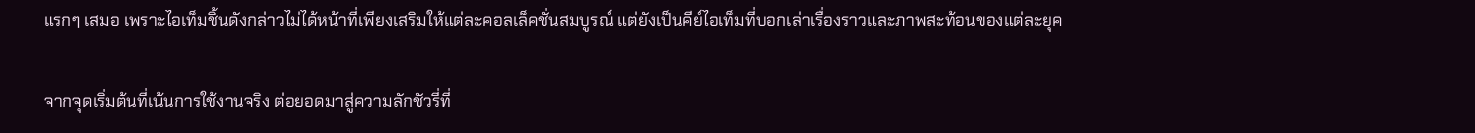แรกๆ เสมอ เพราะไอเท็มชิ้นดังกล่าวไม่ได้หน้าที่เพียงเสริมให้แต่ละคอลเล็คชั่นสมบูรณ์ แต่ยังเป็นคีย์ไอเท็มที่บอกเล่าเรื่องราวและภาพสะท้อนของแต่ละยุค

จากจุดเริ่มต้นที่เน้นการใช้งานจริง ต่อยอดมาสู่ความลักชัวรี่ที่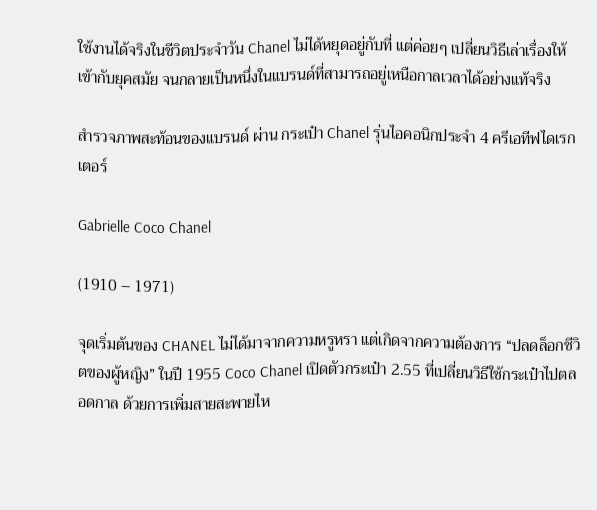ใช้งานได้จริงในชีวิตประจำวัน Chanel ไม่ได้หยุดอยู่กับที่ แต่ค่อยๆ เปลี่ยนวิธีเล่าเรื่องให้เข้ากับยุคสมัย จนกลายเป็นหนึ่งในแบรนด์ที่สามารถอยู่เหนือกาลเวลาได้อย่างแท้จริง

สำรวจภาพสะท้อนของแบรนด์ ผ่าน กระเป๋า Chanel รุ่นไอคอนิกประจำ 4 ครีเอทีฟไดเรกเตอร์

Gabrielle Coco Chanel

(1910 – 1971)

จุดเริ่มต้นของ CHANEL ไม่ได้มาจากความหรูหรา แต่เกิดจากความต้องการ “ปลดล็อกชีวิตของผู้หญิง” ในปี 1955 Coco Chanel เปิดตัวกระเป๋า 2.55 ที่เปลี่ยนวิธีใช้กระเป๋าไปตลอดกาล ด้วยการเพิ่มสายสะพายไห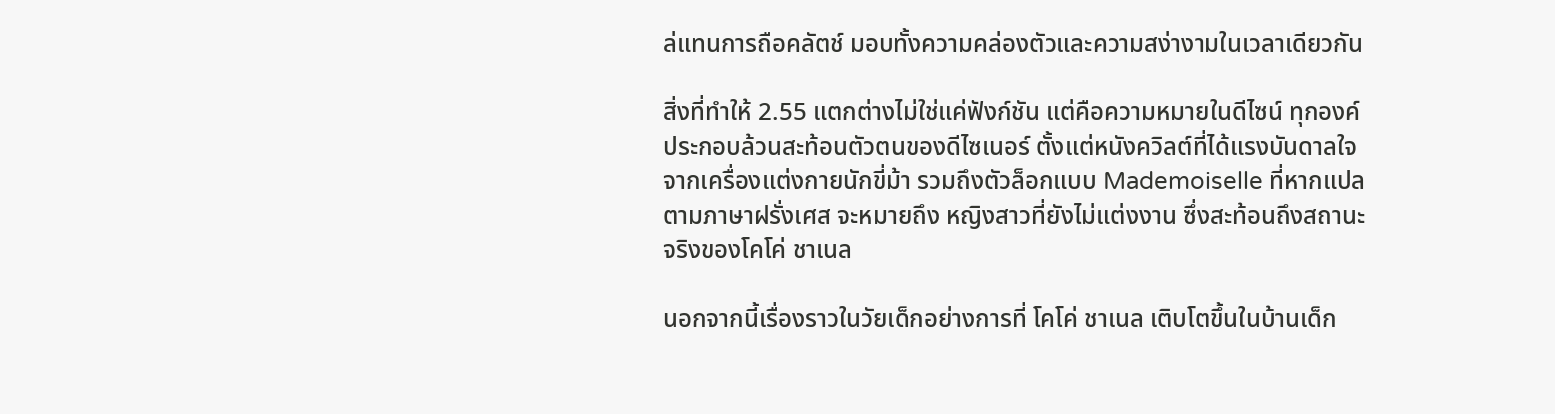ล่แทนการถือคลัตช์ มอบทั้งความคล่องตัวและความสง่างามในเวลาเดียวกัน

สิ่งที่ทำให้ 2.55 แตกต่างไม่ใช่แค่ฟังก์ชัน แต่คือความหมายในดีไซน์ ทุกองค์ประกอบล้วนสะท้อนตัวตนของดีไซเนอร์ ตั้งแต่หนังควิลต์ที่ได้แรงบันดาลใจจากเครื่องแต่งกายนักขี่ม้า รวมถึงตัวล็อกแบบ Mademoiselle ที่หากแปลตามภาษาฝรั่งเศส จะหมายถึง หญิงสาวที่ยังไม่แต่งงาน ซึ่งสะท้อนถึงสถานะจริงของโคโค่ ชาเนล

นอกจากนี้เรื่องราวในวัยเด็กอย่างการที่ โคโค่ ชาเนล เติบโตขึ้นในบ้านเด็ก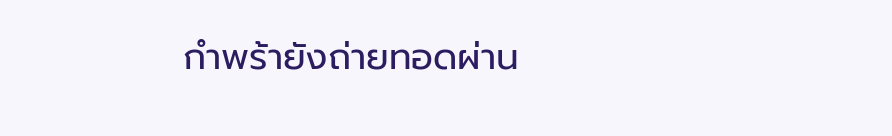กำพร้ายังถ่ายทอดผ่าน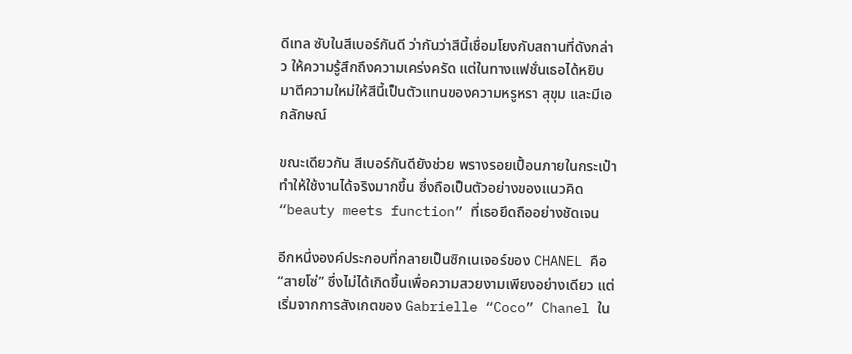ดีเทล ซับในสีเบอร์กันดี ว่ากันว่าสีนี้เชื่อมโยงกับสถานที่ดังกล่าว ให้ความรู้สึกถึงความเคร่งครัด แต่ในทางแฟชั่นเธอได้หยิบมาตีความใหม่ให้สีนี้เป็นตัวแทนของความหรูหรา สุขุม และมีเอกลักษณ์

ขณะเดียวกัน สีเบอร์กันดียังช่วย พรางรอยเปื้อนภายในกระเป๋า ทำให้ใช้งานได้จริงมากขึ้น ซึ่งถือเป็นตัวอย่างของแนวคิด “beauty meets function” ที่เธอยึดถืออย่างชัดเจน

อีกหนึ่งองค์ประกอบที่กลายเป็นซิกเนเจอร์ของ CHANEL คือ “สายโซ่” ซึ่งไม่ได้เกิดขึ้นเพื่อความสวยงามเพียงอย่างเดียว แต่เริ่มจากการสังเกตของ Gabrielle “Coco” Chanel ใน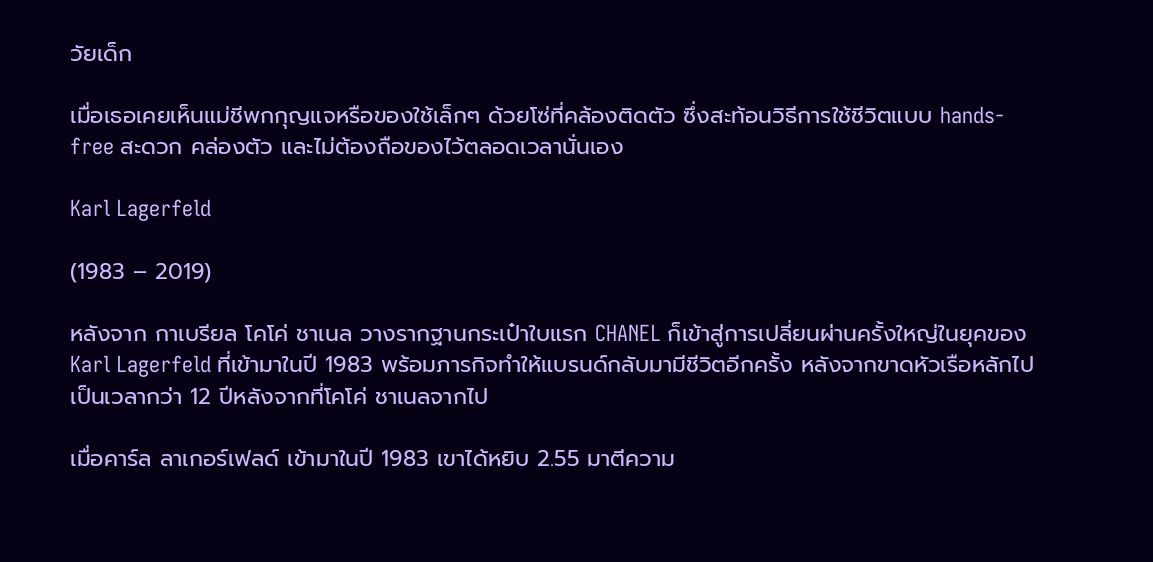วัยเด็ก

เมื่อเธอเคยเห็นแม่ชีพกกุญแจหรือของใช้เล็กๆ ด้วยโซ่ที่คล้องติดตัว ซึ่งสะท้อนวิธีการใช้ชีวิตแบบ hands-free สะดวก คล่องตัว และไม่ต้องถือของไว้ตลอดเวลานั่นเอง

Karl Lagerfeld

(1983 – 2019)

หลังจาก กาเบรียล โคโค่ ชาเนล วางรากฐานกระเป๋าใบแรก CHANEL ก็เข้าสู่การเปลี่ยนผ่านครั้งใหญ่ในยุคของ Karl Lagerfeld ที่เข้ามาในปี 1983 พร้อมภารกิจทำให้แบรนด์กลับมามีชีวิตอีกครั้ง หลังจากขาดหัวเรือหลักไปเป็นเวลากว่า 12 ปีหลังจากที่โคโค่ ชาเนลจากไป

เมื่อคาร์ล ลาเกอร์เฟลด์ เข้ามาในปี 1983 เขาได้หยิบ 2.55 มาตีความ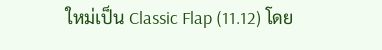ใหม่เป็น Classic Flap (11.12) โดย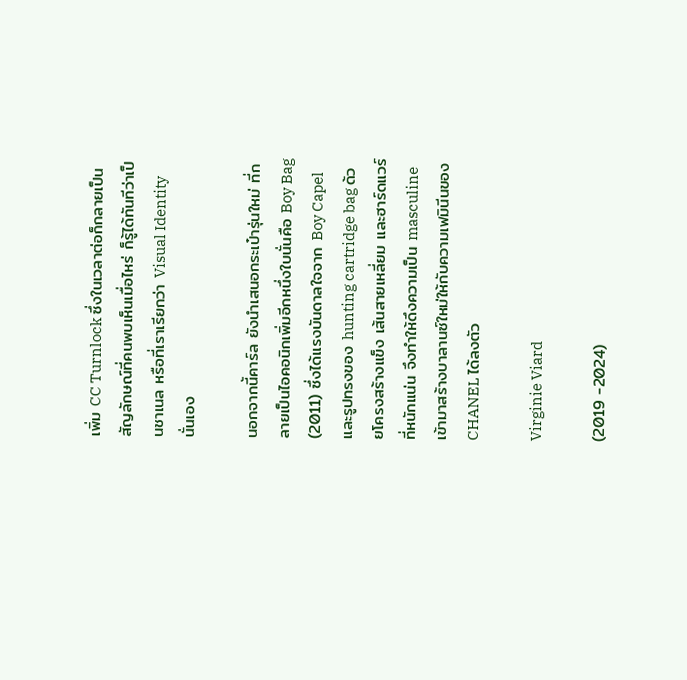เพิ่ม CC Turnlock ซึ่งในเวลาต่อก็กลายเป็นสัญลักษณ์ที่คนพบเห็นเมื่อไหร่ ก็รู้ได้ทันทีว่าเป็นชาเนล หรือที่เราเรียกว่า Visual Identity นั่นเอง

นอกจากนี้คาร์ล ยังนำเสนอกระเป๋ารุ่นใหม่ ที่กลายเป็นไอคอนิกเพิ่มอีกหนึ่งใบนั่นคือ Boy Bag (2011) ซึ่งได้แรงบันดาลใจจาก Boy Capel และรูปทรงของ hunting cartridge bag ด้วยโครงสร้างแข็ง เส้นสายเหลี่ยม และฮาร์ดแวร์ที่หนักแน่น จึงทำให้ดึงความเป็น masculine เข้ามาสร้างบาลานซ์ใหม่ให้กับความเฟมินีนของ CHANEL ได้ลงตัว

Virginie Viard

(2019 -2024)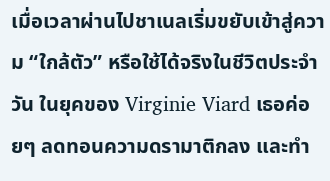เมื่อเวลาผ่านไปชาเนลเริ่มขยับเข้าสู่ความ “ใกล้ตัว” หรือใช้ได้จริงในชีวิตประจำวัน ในยุคของ Virginie Viard เธอค่อยๆ ลดทอนความดรามาติกลง และทำ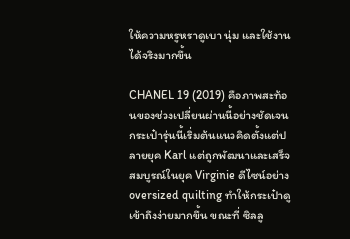ให้ความหรูหราดูเบา นุ่ม และใช้งานได้จริงมากขึ้น

CHANEL 19 (2019) คือภาพสะท้อนของช่วงเปลี่ยนผ่านนี้อย่างชัดเจน กระเป๋ารุ่นนี้เริ่มต้นแนวคิดตั้งแต่ปลายยุค Karl แต่ถูกพัฒนาและเสร็จสมบูรณ์ในยุค Virginie ดีไซน์อย่าง oversized quilting ทำให้กระเป๋าดูเข้าถึงง่ายมากขึ้น ขณะที่ ซิลลู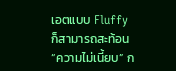เอตแบบ Fluffy ก็สามารถสะท้อน “ความไม่เนี้ยบ” ก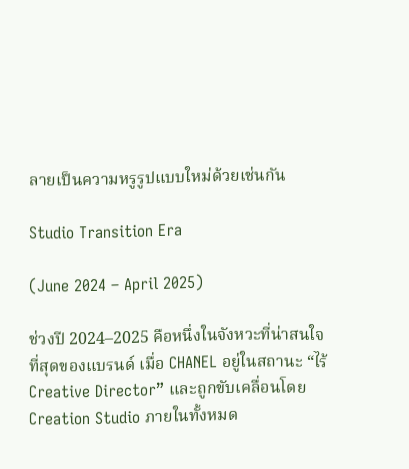ลายเป็นความหรูรูปแบบใหม่ด้วยเช่นกัน

Studio Transition Era

(June 2024 – April 2025)

ช่วงปี 2024–2025 คือหนึ่งในจังหวะที่น่าสนใจที่สุดของแบรนด์ เมื่อ CHANEL อยู่ในสถานะ “ไร้ Creative Director” และถูกขับเคลื่อนโดย Creation Studio ภายในทั้งหมด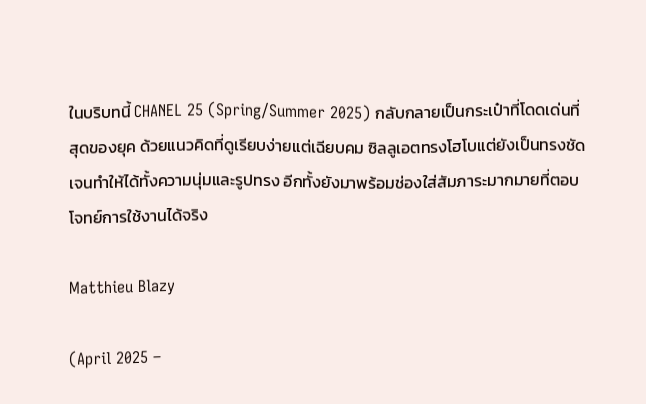ในบริบทนี้ CHANEL 25 (Spring/Summer 2025) กลับกลายเป็นกระเป๋าที่โดดเด่นที่สุดของยุค ด้วยแนวคิดที่ดูเรียบง่ายแต่เฉียบคม ซิลลูเอตทรงโฮโบแต่ยังเป็นทรงชัดเจนทำให้ได้ทั้งความนุ่มและรูปทรง อีกทั้งยังมาพร้อมช่องใส่สัมภาระมากมายที่ตอบโจทย์การใช้งานได้จริง

Matthieu Blazy

(April 2025 –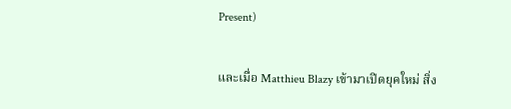Present)

และเมื่อ Matthieu Blazy เข้ามาเปิดยุคใหม่ สิ่ง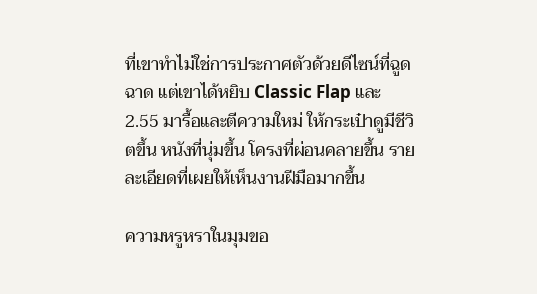ที่เขาทำไม่ใช่การประกาศตัวด้วยดีไซน์ที่ฉูดฉาด แต่เขาได้หยิบ Classic Flap และ 2.55 มารื้อและตีความใหม่ ให้กระเป๋าดูมีชีวิตขึ้น หนังที่นุ่มขึ้น โครงที่ผ่อนคลายขึ้น รายละเอียดที่เผยให้เห็นงานฝีมือมากขึ้น

ความหรูหราในมุมขอ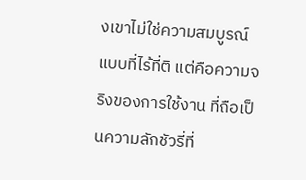งเขาไม่ใช่ความสมบูรณ์แบบที่ไร้ที่ติ แต่คือความจริงของการใช้งาน ที่ถือเป็นความลักชัวรี่ที่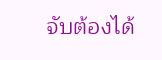จับต้องได้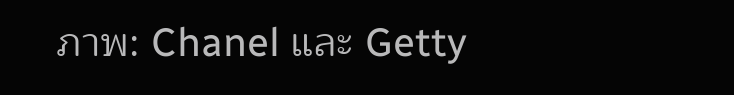ภาพ: Chanel และ Getty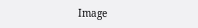Image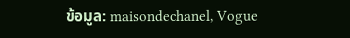ข้อมูล: maisondechanel, Vogue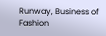Runway, Business of Fashion